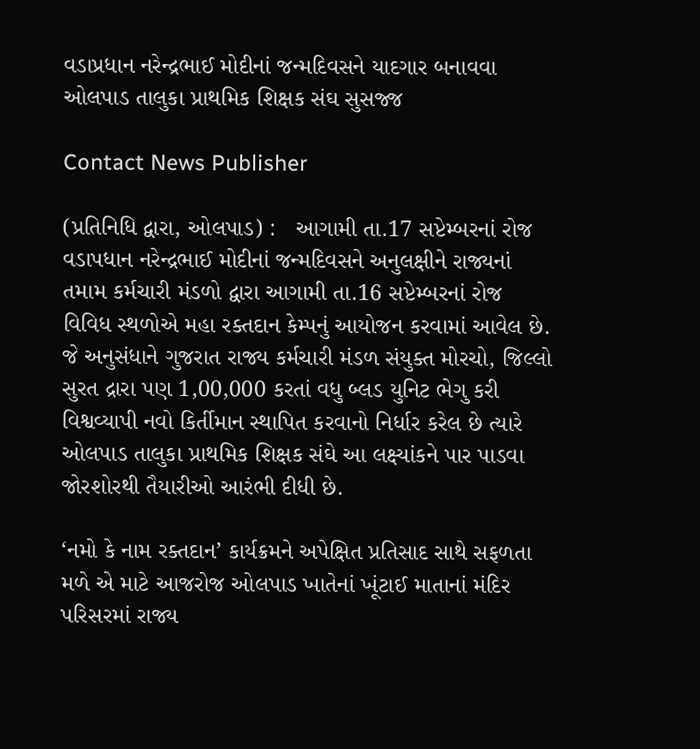વડાપ્રધાન નરેન્દ્રભાઈ મોદીનાં જન્મદિવસને યાદગાર બનાવવા ઓલપાડ તાલુકા પ્રાથમિક શિક્ષક સંઘ સુસજ્જ

Contact News Publisher

(પ્રતિનિધિ દ્વારા, ઓલપાડ) :   આગામી તા.17 સપ્ટેમ્બરનાં રોજ વડાપધાન નરેન્દ્રભાઈ મોદીનાં જન્મદિવસને અનુલક્ષીને રાજ્યનાં તમામ કર્મચારી મંડળો દ્વારા આગામી તા.16 સપ્ટેમ્બરનાં રોજ વિવિધ સ્થળોએ મહા રક્તદાન કેમ્પનું આયોજન કરવામાં આવેલ છે. જે અનુસંધાને ગુજરાત રાજ્ય કર્મચારી મંડળ સંયુક્ત મોરચો, જિલ્લો સુરત દ્રારા પણ 1,00,000 કરતાં વધુ બ્લડ યુનિટ ભેગુ કરી વિશ્વવ્યાપી નવો કિર્તીમાન સ્થાપિત કરવાનો નિર્ધાર કરેલ છે ત્યારે ઓલપાડ તાલુકા પ્રાથમિક શિક્ષક સંઘે આ લક્ષ્યાંકને પાર પાડવા જોરશોરથી તૈયારીઓ આરંભી દીધી છે.

‘નમો કે નામ રક્તદાન’ કાર્યક્રમને અપેક્ષિત પ્રતિસાદ સાથે સફળતા મળે એ માટે આજરોજ ઓલપાડ ખાતેનાં ખૂંટાઈ માતાનાં મંદિર પરિસરમાં રાજ્ય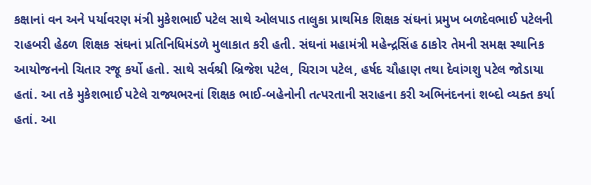કક્ષાનાં વન અને પર્યાવરણ મંત્રી મુકેશભાઈ પટેલ સાથે ઓલપાડ તાલુકા પ્રાથમિક શિક્ષક સંઘનાં પ્રમુખ બળદેવભાઈ પટેલની રાહબરી હેઠળ શિક્ષક સંઘનાં પ્રતિનિધિમંડળે મુલાકાત કરી હતી. સંઘનાં મહામંત્રી મહેન્દ્રસિંહ ઠાકોર તેમની સમક્ષ સ્થાનિક આયોજનનો ચિતાર રજૂ કર્યો હતો. સાથે સર્વશ્રી બ્રિજેશ પટેલ, ચિરાગ પટેલ, હર્ષદ ચૌહાણ તથા દેવાંગશુ પટેલ જોડાયા હતાં. આ તકે મુકેશભાઈ પટેલે રાજ્યભરનાં શિક્ષક ભાઈ-બહેનોની તત્પરતાની સરાહના કરી અભિનંદનનાં શબ્દો વ્યક્ત કર્યા હતાં. આ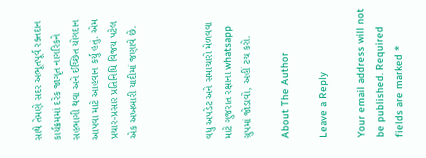સાથે તેમણે સદર અભૂતપૂર્વ રક્તદાન કાર્યક્રમમાં દરેક જાગૃત નાગરિકને સહભાગી થવા અને ઈચ્છિત યોગદાન આપવા માટે આહવાન કર્યુ હતું. એમ પ્રચાર-પ્રસાર પ્રતિનિધિ વિજય પટેલ એક અખબારી યાદીમાં જણાવે છે.



વધુ અપડેટ અને સમાચારો મેળવવા માટે ગુજરાત રક્ષાના whatsapp ગ્રુપમાં જોડાવો, અહીં ટચ કરો.

About The Author

Leave a Reply

Your email address will not be published. Required fields are marked *